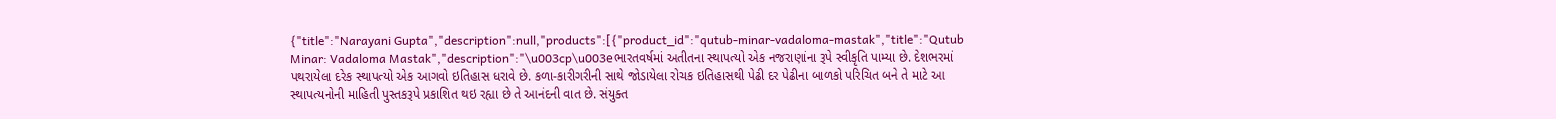{"title":"Narayani Gupta","description":null,"products":[{"product_id":"qutub-minar-vadaloma-mastak","title":"Qutub Minar: Vadaloma Mastak","description":"\u003cp\u003eભારતવર્ષમાં અતીતના સ્થાપત્યો એક નજરાણાંના રૂપે સ્વીકૃતિ પામ્યા છે. દેશભરમાં પથરાયેલા દરેક સ્થાપત્યો એક આગવો ઇતિહાસ ધરાવે છે. કળા-કારીગરીની સાથે જોડાયેલા રોચક ઇતિહાસથી પેઢી દર પેઢીના બાળકો પરિચિત બને તે માટે આ સ્થાપત્યનોની માહિતી પુસ્તકરૂપે પ્રકાશિત થઇ રહ્યા છે તે આનંદની વાત છે. સંયુક્ત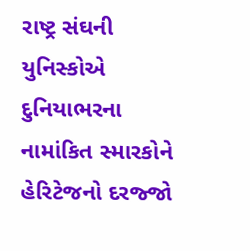રાષ્ટ્ર સંઘની યુનિસ્કોએ દુનિયાભરના નામાંકિત સ્મારકોને હેરિટેજનો દરજ્જો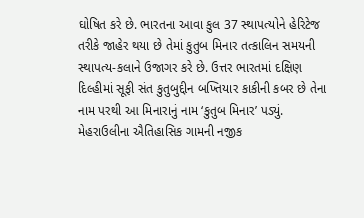ઘોષિત કરે છે. ભારતના આવા કુલ 37 સ્થાપત્યોને હેરિટેજ તરીકે જાહેર થયા છે તેમાં કુતુબ મિનાર તત્કાલિન સમયની સ્થાપત્ય-કલાને ઉજાગર કરે છે. ઉત્તર ભારતમાં દક્ષિણ દિલ્હીમાં સૂફી સંત કુતુબુદ્દીન બખ્તિયાર કાકીની કબર છે તેના નામ પરથી આ મિનારાનું નામ ‘કુતુબ મિનાર’ પડ્યું. મેહરાઉલીના ઐતિહાસિક ગામની નજીક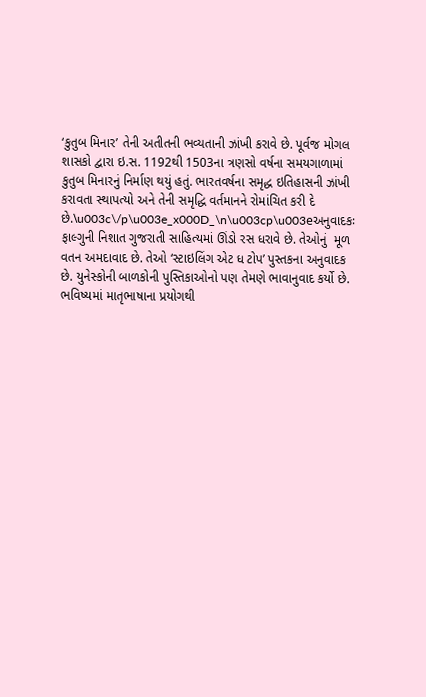‘કુતુબ મિનાર’ તેની અતીતની ભવ્યતાની ઝાંખી કરાવે છે. પૂર્વજ મોગલ શાસકો દ્વારા ઇ.સ. 1192થી 1503ના ત્રણસો વર્ષના સમયગાળામાં કુતુબ મિનારનું નિર્માણ થયું હતું. ભારતવર્ષના સમૃદ્ધ ઇતિહાસની ઝાંખી કરાવતા સ્થાપત્યો અને તેની સમૃદ્ધિ વર્તમાનને રોમાંચિત કરી દે છે.\u003c\/p\u003e_x000D_\n\u003cp\u003eઅનુવાદકઃ ફાલ્ગુની નિશાત ગુજરાતી સાહિત્યમાં ઊંડો રસ ધરાવે છે. તેઓનું  મૂળ વતન અમદાવાદ છે. તેઓ ‘સ્ટાઇલિંગ એટ ધ ટોપ’ પુસ્તકના અનુવાદક છે. યુનેસ્કોની બાળકોની પુસ્તિકાઓનો પણ તેમણે ભાવાનુવાદ કર્યો છે. ભવિષ્યમાં માતૃભાષાના પ્રયોગથી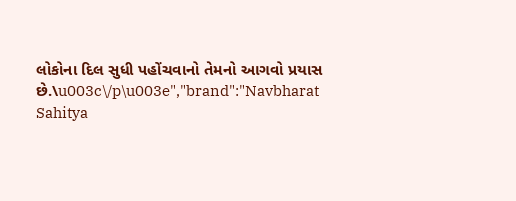લોકોના દિલ સુધી પહોંચવાનો તેમનો આગવો પ્રયાસ છે.\u003c\/p\u003e","brand":"Navbharat Sahitya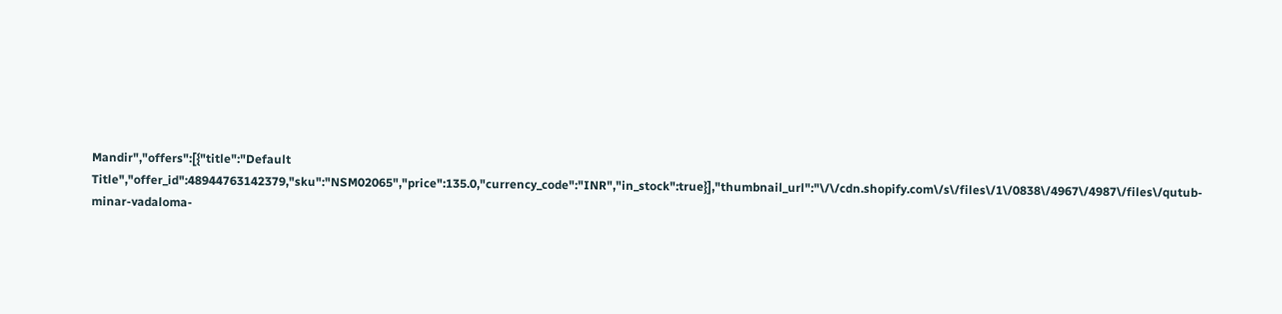Mandir","offers":[{"title":"Default Title","offer_id":48944763142379,"sku":"NSM02065","price":135.0,"currency_code":"INR","in_stock":true}],"thumbnail_url":"\/\/cdn.shopify.com\/s\/files\/1\/0838\/4967\/4987\/files\/qutub-minar-vadaloma-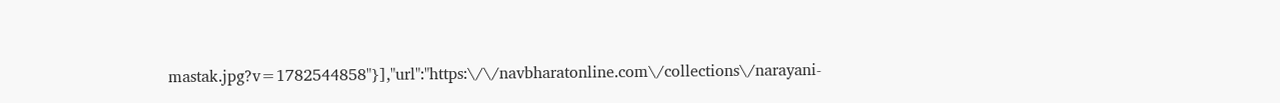mastak.jpg?v=1782544858"}],"url":"https:\/\/navbharatonline.com\/collections\/narayani-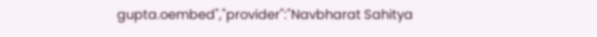gupta.oembed","provider":"Navbharat Sahitya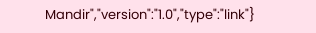Mandir","version":"1.0","type":"link"}